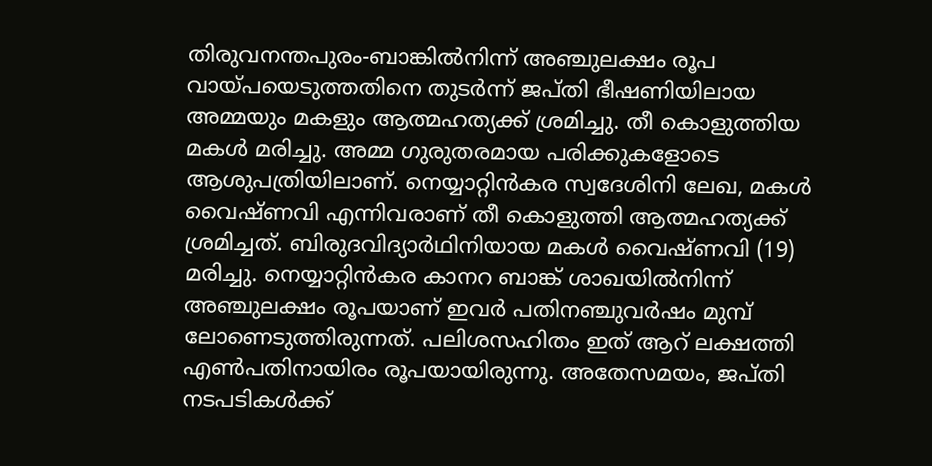തിരുവനന്തപുരം-ബാങ്കിൽനിന്ന് അഞ്ചുലക്ഷം രൂപ വായ്പയെടുത്തതിനെ തുടർന്ന് ജപ്തി ഭീഷണിയിലായ അമ്മയും മകളും ആത്മഹത്യക്ക് ശ്രമിച്ചു. തീ കൊളുത്തിയ മകൾ മരിച്ചു. അമ്മ ഗുരുതരമായ പരിക്കുകളോടെ ആശുപത്രിയിലാണ്. നെയ്യാറ്റിൻകര സ്വദേശിനി ലേഖ, മകൾ വൈഷ്ണവി എന്നിവരാണ് തീ കൊളുത്തി ആത്മഹത്യക്ക് ശ്രമിച്ചത്. ബിരുദവിദ്യാർഥിനിയായ മകൾ വൈഷ്ണവി (19) മരിച്ചു. നെയ്യാറ്റിൻകര കാനറ ബാങ്ക് ശാഖയിൽനിന്ന് അഞ്ചുലക്ഷം രൂപയാണ് ഇവർ പതിനഞ്ചുവർഷം മുമ്പ് ലോണെടുത്തിരുന്നത്. പലിശസഹിതം ഇത് ആറ് ലക്ഷത്തി എൺപതിനായിരം രൂപയായിരുന്നു. അതേസമയം, ജപ്തി നടപടികൾക്ക്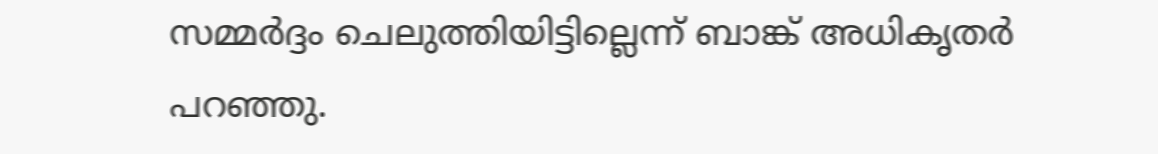സമ്മർദ്ദം ചെലുത്തിയിട്ടില്ലെന്ന് ബാങ്ക് അധികൃതർ പറഞ്ഞു.